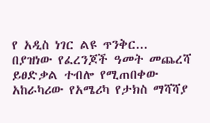የ አዲስ ነገር ልዩ ጥንቅር...
በያዝነው የፈረንጆች ዓመት መጨረሻ ይፀድቃል ተብሎ የሚጠበቀው አከራካሪው የአሜሪካ የታክስ ማሻሻያ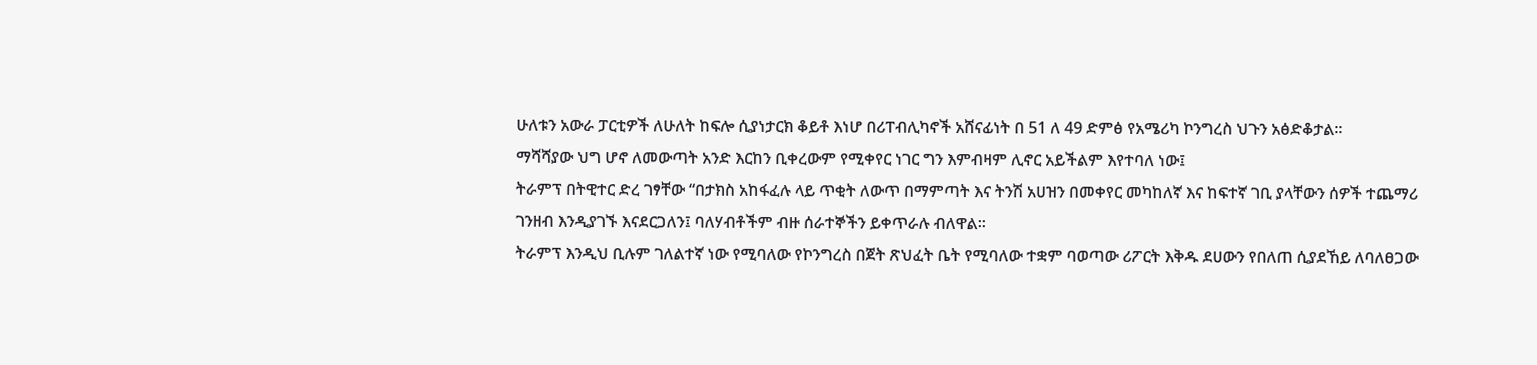ሁለቱን አውራ ፓርቲዎች ለሁለት ከፍሎ ሲያነታርክ ቆይቶ እነሆ በሪፐብሊካኖች አሸናፊነት በ 51 ለ 49 ድምፅ የአሜሪካ ኮንግረስ ህጉን አፅድቆታል፡፡
ማሻሻያው ህግ ሆኖ ለመውጣት አንድ እርከን ቢቀረውም የሚቀየር ነገር ግን እምብዛም ሊኖር አይችልም እየተባለ ነው፤
ትራምፕ በትዊተር ድረ ገፃቸው “በታክስ አከፋፈሉ ላይ ጥቂት ለውጥ በማምጣት እና ትንሽ አሀዝን በመቀየር መካከለኛ እና ከፍተኛ ገቢ ያላቸውን ሰዎች ተጨማሪ ገንዘብ እንዲያገኙ እናደርጋለን፤ ባለሃብቶችም ብዙ ሰራተኞችን ይቀጥራሉ ብለዋል፡፡
ትራምፕ እንዲህ ቢሉም ገለልተኛ ነው የሚባለው የኮንግረስ በጀት ጽህፈት ቤት የሚባለው ተቋም ባወጣው ሪፖርት እቅዱ ደሀውን የበለጠ ሲያደኸይ ለባለፀጋው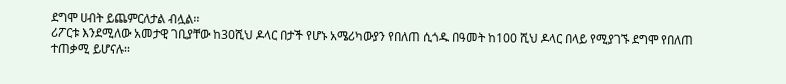ደግሞ ሀብት ይጨምርለታል ብሏል፡፡
ሪፖርቱ እንደሚለው አመታዊ ገቢያቸው ከ30ሺህ ዶላር በታች የሆኑ አሜሪካውያን የበለጠ ሲጎዱ በዓመት ከ100 ሺህ ዶላር በላይ የሚያገኙ ደግሞ የበለጠ ተጠቃሚ ይሆናሉ፡፡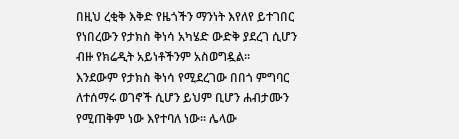በዚህ ረቂቅ እቅድ የዜጎችን ማንነት እየለየ ይተገበር የነበረውን የታክስ ቅነሳ አካሄድ ውድቅ ያደረገ ሲሆን ብዙ የክሬዲት አይነቶችንም አስወግዷል፡፡
እንደውም የታክስ ቅነሳ የሚደረገው በበጎ ምግባር ለተሰማሩ ወገኖች ሲሆን ይህም ቢሆን ሐብታሙን የሚጠቅም ነው እየተባለ ነው፡፡ ሌላው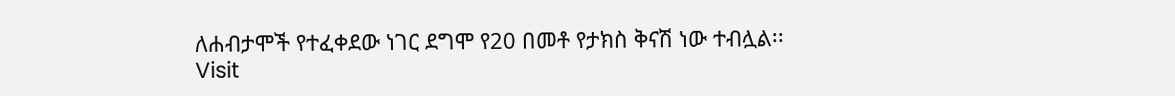ለሐብታሞች የተፈቀደው ነገር ደግሞ የ20 በመቶ የታክስ ቅናሽ ነው ተብሏል፡፡
Visit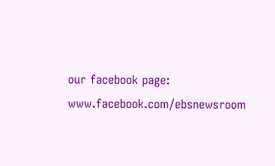our facebook page: www.facebook.com/ebsnewsroom